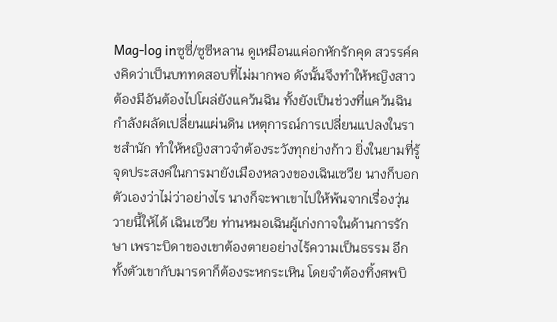Mag-log inซูซี่/ซูซีหลาน ดูเหมือนแค่อกหักรักคุด สวรรค์คงคิดว่าเป็นบททดสอบที่ไม่มากพอ ดังนั้นจึงทำให้หญิงสาวต้องมีอันต้องไปโผล่ยังแคว้นฉิน ทั้งยังเป็นช่วงที่แคว้นฉินกำลังผลัดเปลี่ยนแผ่นดิน เหตุการณ์การเปลี่ยนแปลงในราชสำนัก ทำให้หญิงสาวจำต้องระวังทุกย่างก้าว ยิ่งในยามที่รู้จุดประสงค์ในการมายังเมืองหลวงของเฉินเซวีย นางก็บอกตัวเองว่าไม่ว่าอย่างไร นางก็จะพาเขาไปให้พ้นจากเรื่องวุ่นวายนี้ให้ได้ เฉินเซวีย ท่านหมอเฉินผู้เก่งกาจในด้านการรักษา เพราะบิดาของเขาต้องตายอย่างไร้ความเป็นธรรม อีกทั้งตัวเขากับมารดาก็ต้องระหกระเหิน โดยจำต้องทิ้งศพบิ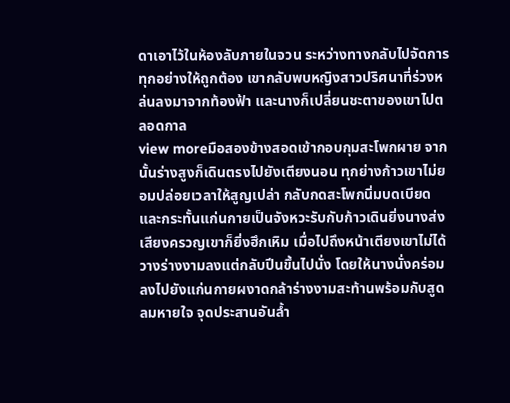ดาเอาไว้ในห้องลับภายในจวน ระหว่างทางกลับไปจัดการทุกอย่างให้ถูกต้อง เขากลับพบหญิงสาวปริศนาที่ร่วงหล่นลงมาจากท้องฟ้า และนางก็เปลี่ยนชะตาของเขาไปตลอดกาล
view moreมือสองข้างสอดเข้ากอบกุมสะโพกผาย จากนั้นร่างสูงก็เดินตรงไปยังเตียงนอน ทุกย่างก้าวเขาไม่ยอมปล่อยเวลาให้สูญเปล่า กลับกดสะโพกนิ่มบดเบียดและกระทั้นแก่นกายเป็นจังหวะรับกับก้าวเดินยิ่งนางส่งเสียงครวญเขาก็ยิ่งฮึกเหิม เมื่อไปถึงหน้าเตียงเขาไม่ได้วางร่างงามลงแต่กลับปีนขึ้นไปนั่ง โดยให้นางนั่งคร่อมลงไปยังแก่นกายผงาดกล้าร่างงามสะท้านพร้อมกับสูดลมหายใจ จุดประสานอันล้ำ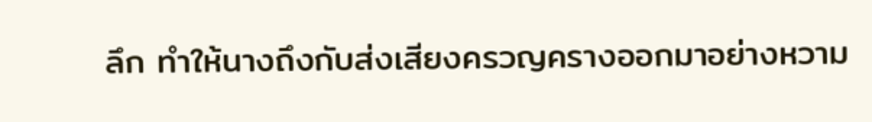ลึก ทำให้นางถึงกับส่งเสียงครวญครางออกมาอย่างหวาม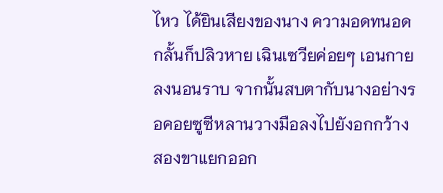ไหว ได้ยินเสียงของนาง ความอดทนอดกลั้นก็ปลิวหาย เฉินเซวียค่อยๆ เอนกายลงนอนราบ จากนั้นสบตากับนางอย่างรอคอยซูซีหลานวางมือลงไปยังอกกว้าง สองขาแยกออก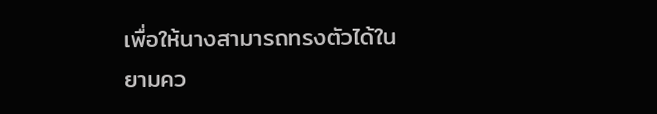เพื่อให้นางสามารถทรงตัวได้ในยามคว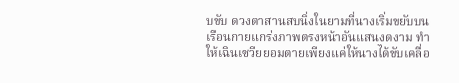บขับ ดวงตาสานสบนิ่งในยามที่นางเริ่มขยับบนเรือนกายแกร่งภาพตรงหน้าอันแสนงดงาม ทำให้เฉินเซวียยอมตายเพียงแค่ให้นางได้ขับเคลื่อ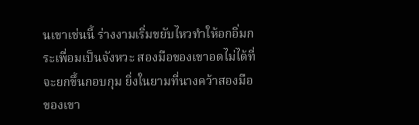นเขาเช่นนี้ ร่างงามเริ่มขยับไหวทำให้อกอิ่มกระเพื่อมเป็นจังหวะ สองมือของเขาอดไม่ได้ที่จะยกขึ้นกอบกุม ยิ่งในยามที่นางคว้าสองมือของเขา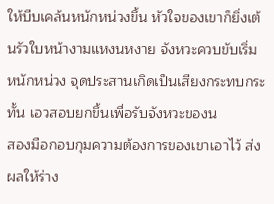ให้บีบเคล้นหนักหน่วงขึ้น หัวใจของเขาก็ยิ่งเต้นรัวใบหน้างามแหงนหงาย จังหวะควบขับเริ่มหนักหน่วง จุดประสานเกิดเป็นเสียงกระทบกระทั้น เอวสอบยกขึ้นเพื่อรับจังหวะของน
สองมือกอบกุมความต้องการของเขาเอาไว้ ส่งผลให้ร่าง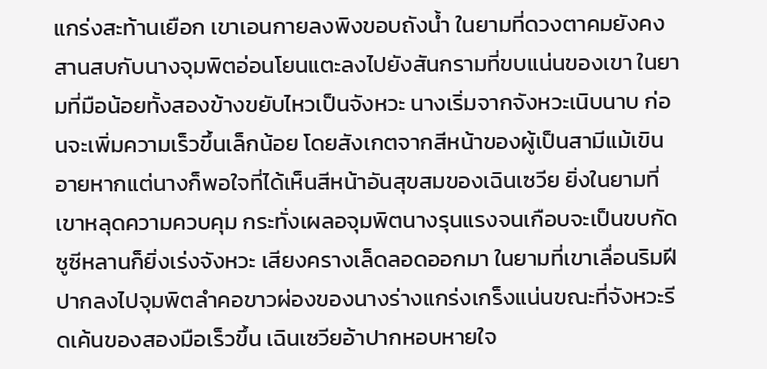แกร่งสะท้านเยือก เขาเอนกายลงพิงขอบถังน้ำ ในยามที่ดวงตาคมยังคงสานสบกับนางจุมพิตอ่อนโยนแตะลงไปยังสันกรามที่ขบแน่นของเขา ในยามที่มือน้อยทั้งสองข้างขยับไหวเป็นจังหวะ นางเริ่มจากจังหวะเนิบนาบ ก่อนจะเพิ่มความเร็วขึ้นเล็กน้อย โดยสังเกตจากสีหน้าของผู้เป็นสามีแม้เขินอายหากแต่นางก็พอใจที่ได้เห็นสีหน้าอันสุขสมของเฉินเซวีย ยิ่งในยามที่เขาหลุดความควบคุม กระทั่งเผลอจุมพิตนางรุนแรงจนเกือบจะเป็นขบกัด ซูซีหลานก็ยิ่งเร่งจังหวะ เสียงครางเล็ดลอดออกมา ในยามที่เขาเลื่อนริมฝีปากลงไปจุมพิตลำคอขาวผ่องของนางร่างแกร่งเกร็งแน่นขณะที่จังหวะรีดเค้นของสองมือเร็วขึ้น เฉินเซวียอ้าปากหอบหายใจ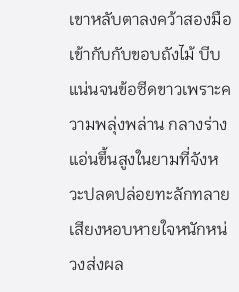เขาหลับตาลงคว้าสองมือเข้ากับกับขอบถังไม้ บีบแน่นจนข้อซีดขาวเพราะความพลุ่งพล่าน กลางร่างแอ่นขึ้นสูงในยามที่จังหวะปลดปล่อยทะลักทลายเสียงหอบหายใจหนักหน่วงส่งผล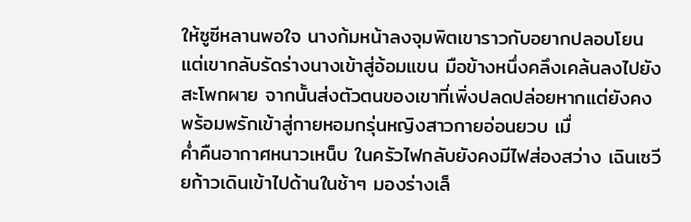ให้ซูซีหลานพอใจ นางก้มหน้าลงจุมพิตเขาราวกับอยากปลอบโยน แต่เขากลับรัดร่างนางเข้าสู่อ้อมแขน มือข้างหนึ่งคลึงเคล้นลงไปยังสะโพกผาย จากนั้นส่งตัวตนของเขาที่เพิ่งปลดปล่อยหากแต่ยังคงพร้อมพรักเข้าสู่กายหอมกรุ่นหญิงสาวกายอ่อนยวบ เมื่
ค่ำคืนอากาศหนาวเหน็บ ในครัวไฟกลับยังคงมีไฟส่องสว่าง เฉินเซวียก้าวเดินเข้าไปด้านในช้าๆ มองร่างเล็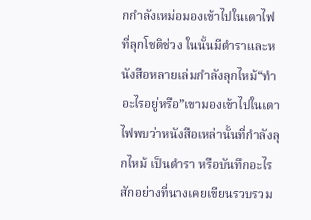กกำลังเหม่อมองเข้าไปในเตาไฟที่ลุกโชติช่วง ในนั้นมีตำราและหนังสือหลายเล่มกำลังลุกไหม้“ทำอะไรอยู่หรือ”เขามองเข้าไปในเตาไฟพบว่าหนังสือเหล่านั้นที่กำลังลุกไหม้ เป็นตำรา หรือบันทึกอะไรสักอย่างที่นางเคยเขียนรวบรวม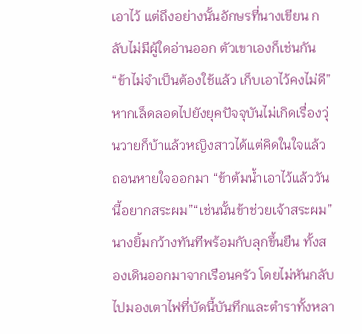เอาไว้ แต่ถึงอย่างนั้นอักษรที่นางเขียน กลับไม่มีผู้ใดอ่านออก ตัวเขาเองก็เช่นกัน“ข้าไม่จำเป็นต้องใช้แล้ว เก็บเอาไว้คงไม่ดี”หากเล็ดลอดไปยังยุคปัจจุบันไม่เกิดเรื่องวุ่นวายก็บ้าแล้วหญิงสาวได้แต่คิดในใจแล้วถอนหายใจออกมา “ข้าต้มน้ำเอาไว้แล้ววันนี้อยากสระผม”“เช่นนั้นข้าช่วยเจ้าสระผม”นางยิ้มกว้างทันทีพร้อมกับลุกขึ้นยืน ทั้งสองเดินออกมาจากเรือนครัว โดยไม่หันกลับไปมองเตาไฟที่บัดนี้บันทึกและตำราทั้งหลา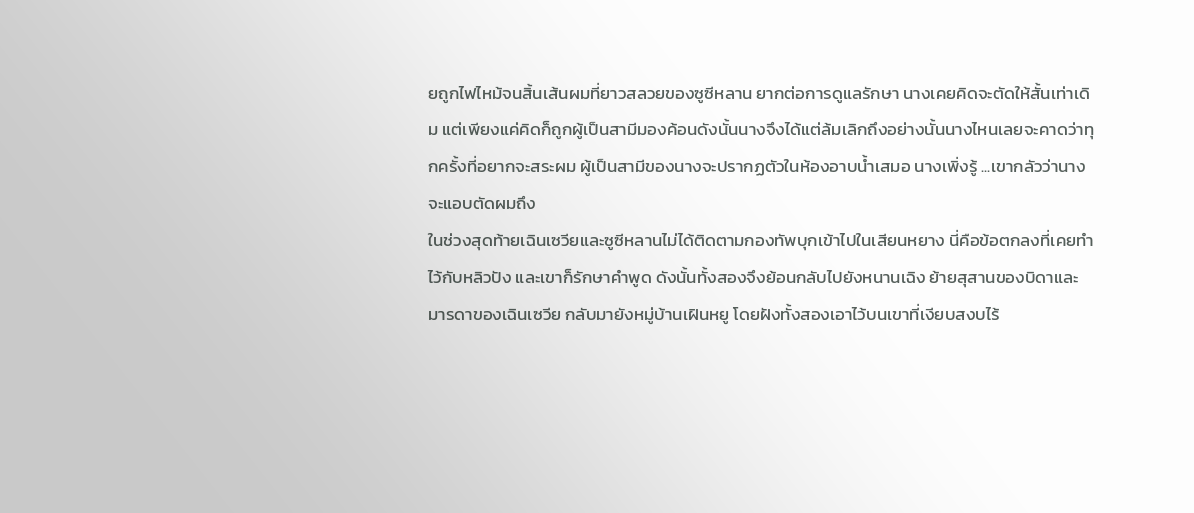ยถูกไฟไหม้จนสิ้นเส้นผมที่ยาวสลวยของซูซีหลาน ยากต่อการดูแลรักษา นางเคยคิดจะตัดให้สั้นเท่าเดิม แต่เพียงแค่คิดก็ถูกผู้เป็นสามีมองค้อนดังนั้นนางจึงได้แต่ล้มเลิกถึงอย่างนั้นนางไหนเลยจะคาดว่าทุกครั้งที่อยากจะสระผม ผู้เป็นสามีของนางจะปรากฏตัวในห้องอาบน้ำเสมอ นางเพิ่งรู้ ...เขากลัวว่านางจะแอบตัดผมถึง
ในช่วงสุดท้ายเฉินเซวียและซูซีหลานไม่ได้ติดตามกองทัพบุกเข้าไปในเสียนหยาง นี่คือข้อตกลงที่เคยทำไว้กับหลิวปัง และเขาก็รักษาคำพูด ดังนั้นทั้งสองจึงย้อนกลับไปยังหนานเฉิง ย้ายสุสานของบิดาและมารดาของเฉินเซวีย กลับมายังหมู่บ้านเฝินหยู โดยฝังทั้งสองเอาไว้บนเขาที่เงียบสงบไร้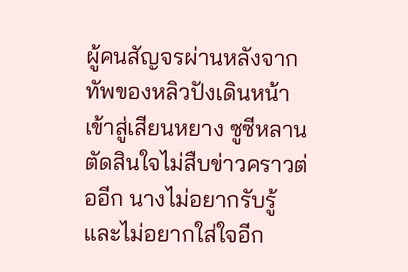ผู้คนสัญจรผ่านหลังจากทัพของหลิวปังเดินหน้าเข้าสู่เสียนหยาง ซูซีหลานตัดสินใจไม่สืบข่าวคราวต่ออีก นางไม่อยากรับรู้และไม่อยากใส่ใจอีก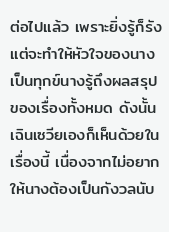ต่อไปแล้ว เพราะยิ่งรู้ก็รังแต่จะทำให้หัวใจของนางเป็นทุกข์นางรู้ถึงผลสรุปของเรื่องทั้งหมด ดังนั้นเฉินเซวียเองก็เห็นด้วยในเรื่องนี้ เนื่องจากไม่อยากให้นางต้องเป็นกังวลนับ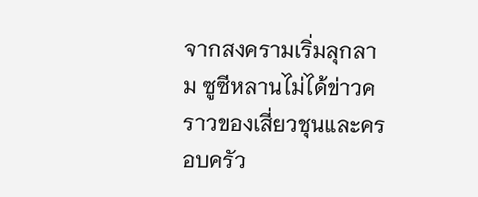จากสงครามเริ่มลุกลาม ซูซีหลานไม่ได้ข่าวคราวของเสี่ยวชุนและครอบครัว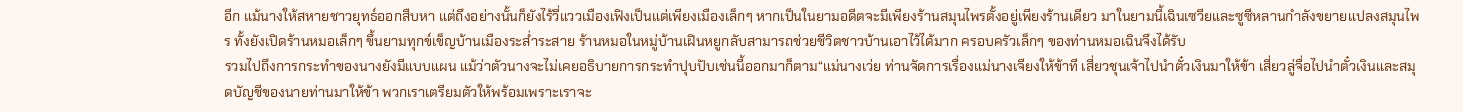อีก แม้นางให้สหายชาวยุทธ์ออกสืบหา แต่ถึงอย่างนั้นก็ยังไร้วี่แววเมืองเฟิงเป็นแต่เพียงเมืองเล็กๆ หากเป็นในยามอดีตจะมีเพียงร้านสมุนไพรตั้งอยู่เพียงร้านเดียว มาในยามนี้เฉินเซวียและซูซีหลานกำลังขยายแปลงสมุนไพร ทั้งยังเปิดร้านหมอเล็กๆ ขึ้นยามทุกข์เข็ญบ้านเมืองระส่ำระสาย ร้านหมอในหมู่บ้านเฝินหยูกลับสามารถช่วยชีวิตชาวบ้านเอาไว้ได้มาก ครอบครัวเล็กๆ ของท่านหมอเฉินจึงได้รับ
รวมไปถึงการกระทำของนางยังมีแบบแผน แม้ว่าตัวนางจะไม่เคยอธิบายการกระทำปุบปับเช่นนี้ออกมาก็ตาม“แม่นางเว่ย ท่านจัดการเรื่องแม่นางเจียงให้ข้าที เสี่ยวชุนเจ้าไปนำตั๋วเงินมาให้ข้า เสี่ยวลู่จื่อไปนำตั๋วเงินและสมุดบัญชีของนายท่านมาให้ข้า พวกเราเตรียมตัวให้พร้อมเพราะเราจะ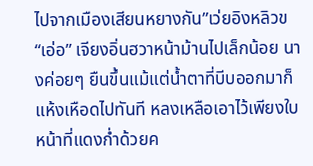ไปจากเมืองเสียนหยางกัน”เว่ยอิงหลิวข
“เอ่อ” เจียงอิ่นฮวาหน้าม้านไปเล็กน้อย นางค่อยๆ ยืนขึ้นแม้แต่น้ำตาที่บีบออกมาก็แห้งเหือดไปทันที หลงเหลือเอาไว้เพียงใบหน้าที่แดงก่ำด้วยค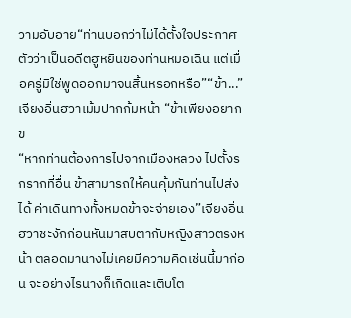วามอับอาย“ท่านบอกว่าไม่ได้ตั้งใจประกาศตัวว่าเป็นอดีตฮูหยินของท่านหมอเฉิน แต่เมื่อครู่มิใช่พูดออกมาจนสิ้นหรอกหรือ”“ข้า...” เจียงอิ่นฮวาเม้มปากก้มหน้า “ข้าเพียงอยากข
“หากท่านต้องการไปจากเมืองหลวง ไปตั้งรกรากที่อื่น ข้าสามารถให้คนคุ้มกันท่านไปส่งได้ ค่าเดินทางทั้งหมดข้าจะจ่ายเอง”เจียงอิ่นฮวาชะงักก่อนหันมาสบตากับหญิงสาวตรงหน้า ตลอดมานางไม่เคยมีความคิดเช่นนี้มาก่อน จะอย่างไรนางก็เกิดและเติบโต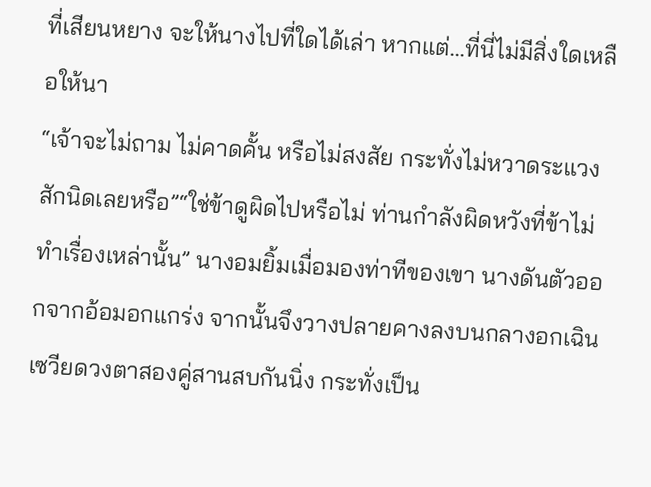ที่เสียนหยาง จะให้นางไปที่ใดได้เล่า หากแต่...ที่นี่ไม่มีสิ่งใดเหลือให้นา
“เจ้าจะไม่ถาม ไม่คาดคั้น หรือไม่สงสัย กระทั่งไม่หวาดระแวงสักนิดเลยหรือ”“ใช่ข้าดูผิดไปหรือไม่ ท่านกำลังผิดหวังที่ข้าไม่ทำเรื่องเหล่านั้น” นางอมยิ้มเมื่อมองท่าทีของเขา นางดันตัวออกจากอ้อมอกแกร่ง จากนั้นจึงวางปลายคางลงบนกลางอกเฉินเซวียดวงตาสองคู่สานสบกันนิ่ง กระทั่งเป็น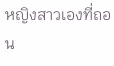หญิงสาวเองที่ถอน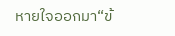หายใจออกมา“ข้